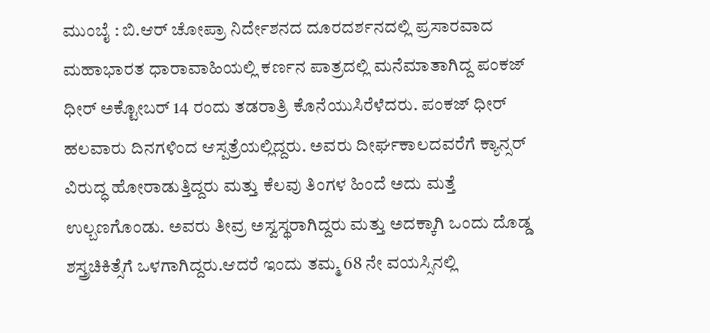ಮುಂಬೈ : ಬಿ.ಆರ್ ಚೋಪ್ರಾ ನಿರ್ದೇಶನದ ದೂರದರ್ಶನದಲ್ಲಿ ಪ್ರಸಾರವಾದ ಮಹಾಭಾರತ ಧಾರಾವಾಹಿಯಲ್ಲಿ ಕರ್ಣನ ಪಾತ್ರದಲ್ಲಿ ಮನೆಮಾತಾಗಿದ್ದ ಪಂಕಜ್ ಧೀರ್ ಅಕ್ಟೋಬರ್ 14 ರಂದು ತಡರಾತ್ರಿ ಕೊನೆಯುಸಿರೆಳೆದರು. ಪಂಕಜ್ ಧೀರ್ ಹಲವಾರು ದಿನಗಳಿಂದ ಆಸ್ಪತ್ರೆಯಲ್ಲಿದ್ದರು. ಅವರು ದೀರ್ಘಕಾಲದವರೆಗೆ ಕ್ಯಾನ್ಸರ್ ವಿರುದ್ಧ ಹೋರಾಡುತ್ತಿದ್ದರು ಮತ್ತು ಕೆಲವು ತಿಂಗಳ ಹಿಂದೆ ಅದು ಮತ್ತೆ ಉಲ್ಬಣಗೊಂಡು. ಅವರು ತೀವ್ರ ಅಸ್ವಸ್ಥರಾಗಿದ್ದರು ಮತ್ತು ಅದಕ್ಕಾಗಿ ಒಂದು ದೊಡ್ಡ ಶಸ್ತ್ರಚಿಕಿತ್ಸೆಗೆ ಒಳಗಾಗಿದ್ದರು.ಆದರೆ ಇಂದು ತಮ್ಮ 68 ನೇ ವಯಸ್ಸಿನಲ್ಲಿ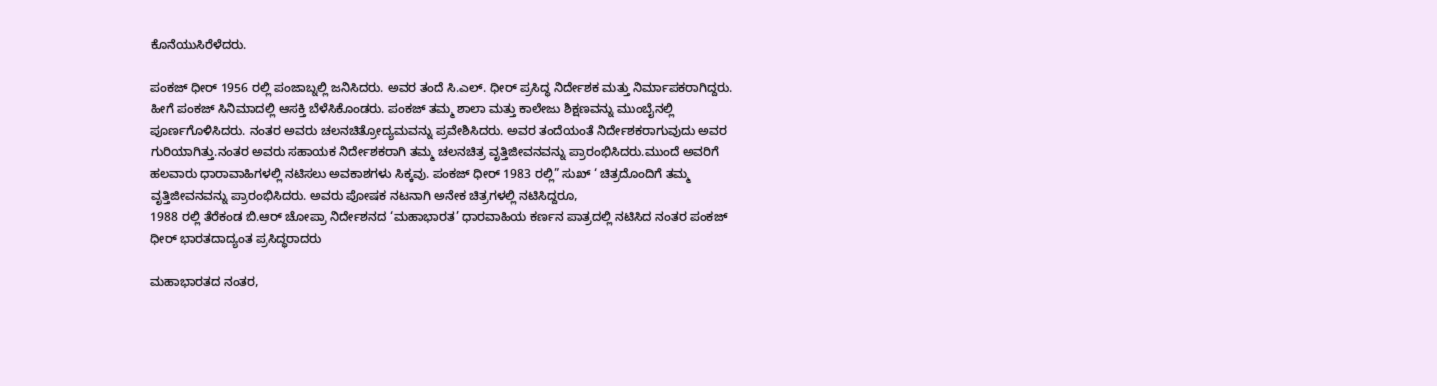ಕೊನೆಯುಸಿರೆಳೆದರು.

ಪಂಕಜ್ ಧೀರ್ 1956 ರಲ್ಲಿ ಪಂಜಾಬ್ನಲ್ಲಿ ಜನಿಸಿದರು. ಅವರ ತಂದೆ ಸಿ.ಎಲ್. ಧೀರ್ ಪ್ರಸಿದ್ಧ ನಿರ್ದೇಶಕ ಮತ್ತು ನಿರ್ಮಾಪಕರಾಗಿದ್ದರು. ಹೀಗೆ ಪಂಕಜ್ ಸಿನಿಮಾದಲ್ಲಿ ಆಸಕ್ತಿ ಬೆಳೆಸಿಕೊಂಡರು. ಪಂಕಜ್ ತಮ್ಮ ಶಾಲಾ ಮತ್ತು ಕಾಲೇಜು ಶಿಕ್ಷಣವನ್ನು ಮುಂಬೈನಲ್ಲಿ ಪೂರ್ಣಗೊಳಿಸಿದರು. ನಂತರ ಅವರು ಚಲನಚಿತ್ರೋದ್ಯಮವನ್ನು ಪ್ರವೇಶಿಸಿದರು. ಅವರ ತಂದೆಯಂತೆ ನಿರ್ದೇಶಕರಾಗುವುದು ಅವರ ಗುರಿಯಾಗಿತ್ತು.ನಂತರ ಅವರು ಸಹಾಯಕ ನಿರ್ದೇಶಕರಾಗಿ ತಮ್ಮ ಚಲನಚಿತ್ರ ವೃತ್ತಿಜೀವನವನ್ನು ಪ್ರಾರಂಭಿಸಿದರು.ಮುಂದೆ ಅವರಿಗೆ ಹಲವಾರು ಧಾರಾವಾಹಿಗಳಲ್ಲಿ ನಟಿಸಲು ಅವಕಾಶಗಳು ಸಿಕ್ಕವು. ಪಂಕಜ್ ಧೀರ್ 1983 ರಲ್ಲಿ” ಸುಖ್ ‘ ಚಿತ್ರದೊಂದಿಗೆ ತಮ್ಮ ವೃತ್ತಿಜೀವನವನ್ನು ಪ್ರಾರಂಭಿಸಿದರು. ಅವರು ಪೋಷಕ ನಟನಾಗಿ ಅನೇಕ ಚಿತ್ರಗಳಲ್ಲಿ ನಟಿಸಿದ್ದರೂ,
1988 ರಲ್ಲಿ ತೆರೆಕಂಡ ಬಿ.ಆರ್ ಚೋಪ್ರಾ ನಿರ್ದೇಶನದ ‘ಮಹಾಭಾರತ’ ಧಾರವಾಹಿಯ ಕರ್ಣನ ಪಾತ್ರದಲ್ಲಿ ನಟಿಸಿದ ನಂತರ ಪಂಕಜ್ ಧೀರ್ ಭಾರತದಾದ್ಯಂತ ಪ್ರಸಿದ್ಧರಾದರು

ಮಹಾಭಾರತದ ನಂತರ,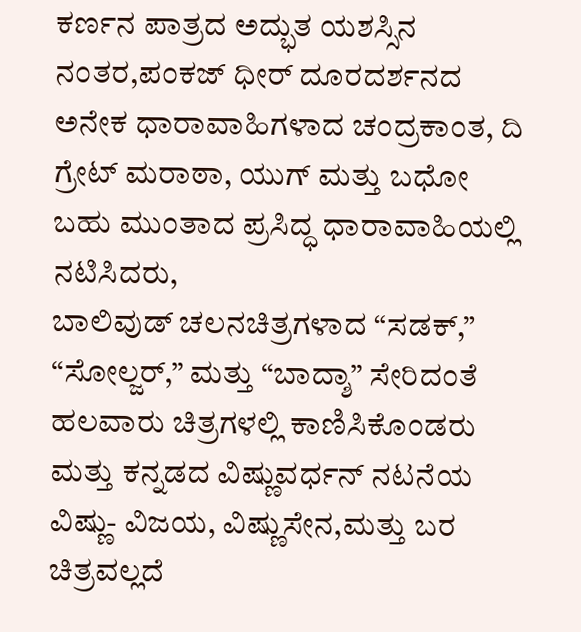ಕರ್ಣನ ಪಾತ್ರದ ಅದ್ಭುತ ಯಶಸ್ಸಿನ ನಂತರ,ಪಂಕಜ್ ಧೀರ್ ದೂರದರ್ಶನದ ಅನೇಕ ಧಾರಾವಾಹಿಗಳಾದ ಚಂದ್ರಕಾಂತ, ದಿ ಗ್ರೇಟ್ ಮರಾಠಾ, ಯುಗ್ ಮತ್ತು ಬಧೋ ಬಹು ಮುಂತಾದ ಪ್ರಸಿದ್ಧ ಧಾರಾವಾಹಿಯಲ್ಲಿ ನಟಿಸಿದರು,
ಬಾಲಿವುಡ್ ಚಲನಚಿತ್ರಗಳಾದ “ಸಡಕ್,” “ಸೋಲ್ಜರ್,” ಮತ್ತು “ಬಾದ್ಶಾ” ಸೇರಿದಂತೆ ಹಲವಾರು ಚಿತ್ರಗಳಲ್ಲಿ ಕಾಣಿಸಿಕೊಂಡರು ಮತ್ತು ಕನ್ನಡದ ವಿಷ್ಣುವರ್ಧನ್ ನಟನೆಯ ವಿಷ್ಣು- ವಿಜಯ, ವಿಷ್ಣುಸೇನ,ಮತ್ತು ಬರ ಚಿತ್ರವಲ್ಲದೆ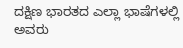ದಕ್ಷಿಣ ಭಾರತದ ಎಲ್ಲಾ ಭಾಷೆಗಳಲ್ಲಿ ಅವರು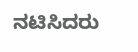ನಟಿಸಿದರು